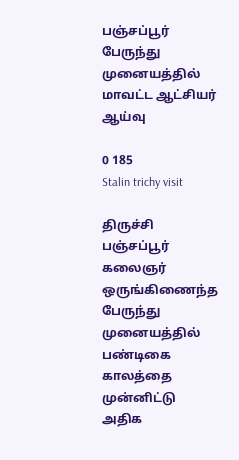பஞ்சப்பூர் பேருந்து முனையத்தில் மாவட்ட ஆட்சியர் ஆய்வு

0 185
Stalin trichy visit

திருச்சி பஞ்சப்பூர் கலைஞர் ஒருங்கிணைந்த பேருந்து முனையத்தில் பண்டிகை காலத்தை முன்னிட்டு அதிக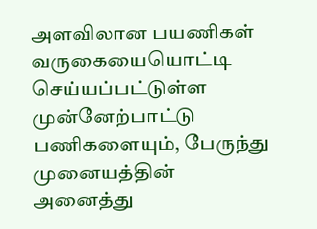அளவிலான பயணிகள் வருகையையொட்டி செய்யப்பட்டுள்ள முன்னேற்பாட்டு பணிகளையும், பேருந்து முனையத்தின் அனைத்து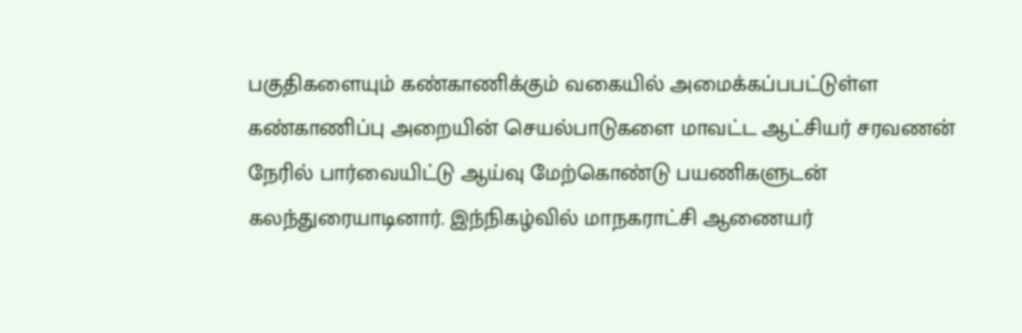பகுதிகளையும் கண்காணிக்கும் வகையில் அமைக்கப்பபட்டுள்ள கண்காணிப்பு அறையின் செயல்பாடுகளை மாவட்ட ஆட்சியர் சரவணன் நேரில் பார்வையிட்டு ஆய்வு மேற்கொண்டு பயணிகளுடன் கலந்துரையாடினார். இந்நிகழ்வில் மாநகராட்சி ஆணையர்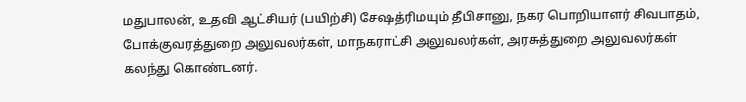மதுபாலன், உதவி ஆட்சியர் (பயிற்சி) சேஷத்ரிமயும் தீபிசானு, நகர பொறியாளர் சிவபாதம், போக்குவரத்துறை அலுவலர்கள், மாநகராட்சி அலுவலர்கள், அரசுத்துறை அலுவலர்கள் கலந்து கொண்டனர்.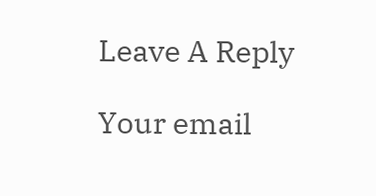Leave A Reply

Your email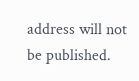address will not be published.